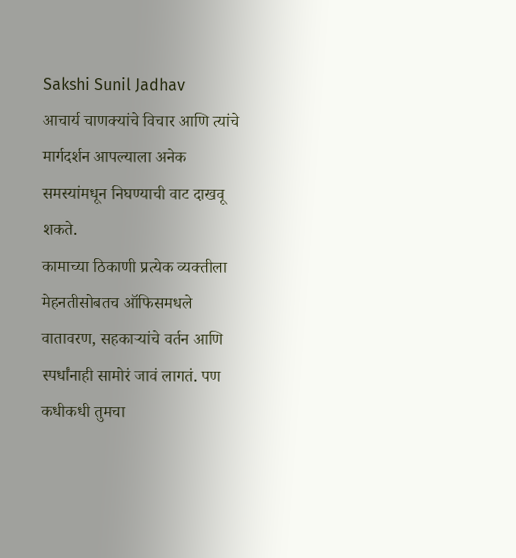Sakshi Sunil Jadhav
आचार्य चाणक्यांचे विचार आणि त्यांचे मार्गदर्शन आपल्याला अनेक समस्यांमधून निघण्याची वाट दाखवू शकते.
कामाच्या ठिकाणी प्रत्येक व्यक्तीला मेहनतीसोबतच ऑफिसमधले वातावरण, सहकाऱ्यांचे वर्तन आणि स्पर्धांनाही सामोरं जावं लागतं. पण कधीकधी तुमचा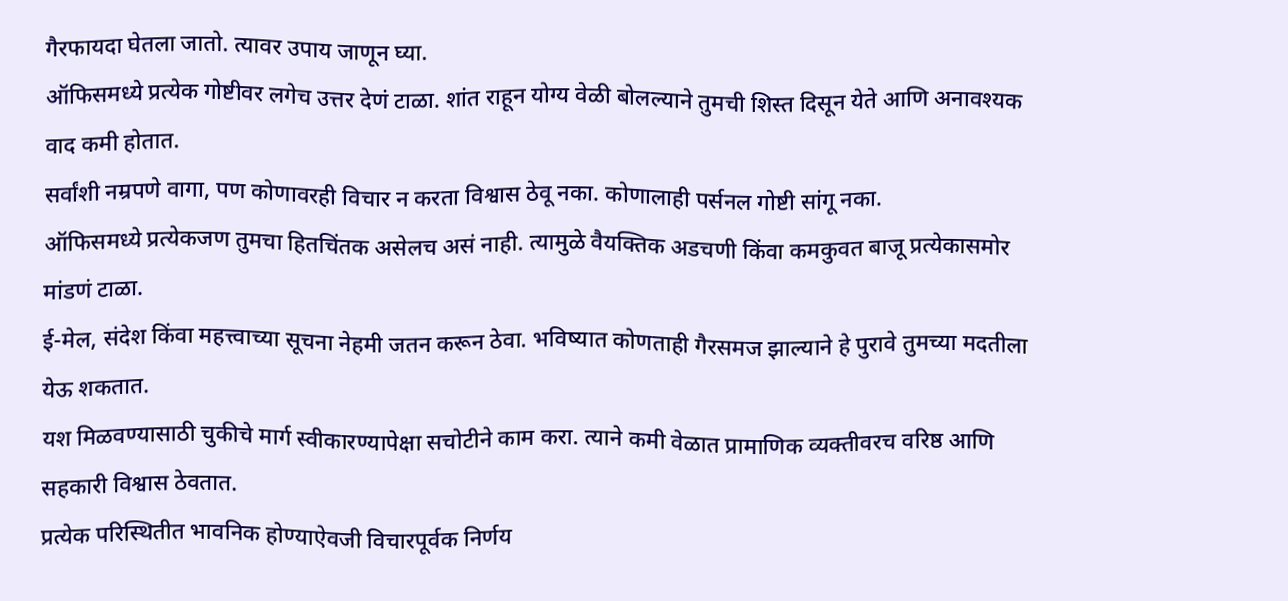गैरफायदा घेतला जातो. त्यावर उपाय जाणून घ्या.
ऑफिसमध्ये प्रत्येक गोष्टीवर लगेच उत्तर देणं टाळा. शांत राहून योग्य वेळी बोलल्याने तुमची शिस्त दिसून येते आणि अनावश्यक वाद कमी होतात.
सर्वांशी नम्रपणे वागा, पण कोणावरही विचार न करता विश्वास ठेवू नका. कोणालाही पर्सनल गोष्टी सांगू नका.
ऑफिसमध्ये प्रत्येकजण तुमचा हितचिंतक असेलच असं नाही. त्यामुळे वैयक्तिक अडचणी किंवा कमकुवत बाजू प्रत्येकासमोर मांडणं टाळा.
ई-मेल, संदेश किंवा महत्त्वाच्या सूचना नेहमी जतन करून ठेवा. भविष्यात कोणताही गैरसमज झाल्याने हे पुरावे तुमच्या मदतीला येऊ शकतात.
यश मिळवण्यासाठी चुकीचे मार्ग स्वीकारण्यापेक्षा सचोटीने काम करा. त्याने कमी वेळात प्रामाणिक व्यक्तीवरच वरिष्ठ आणि सहकारी विश्वास ठेवतात.
प्रत्येक परिस्थितीत भावनिक होण्याऐवजी विचारपूर्वक निर्णय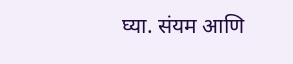घ्या. संयम आणि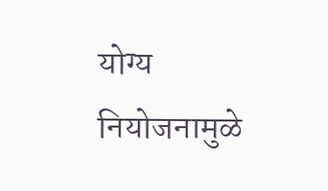योग्य नियोजनामुळे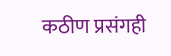कठीण प्रसंगही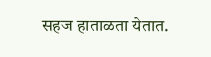सहज हाताळता येतात.